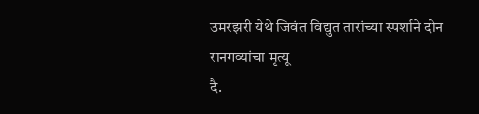उमरझरी येथे जिवंत विद्युत तारांच्या स्पर्शाने दोन रानगव्यांचा मृत्यू
दै.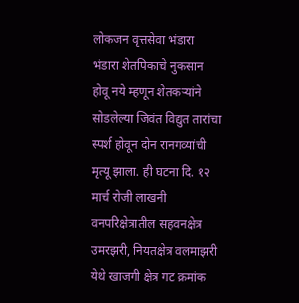लोकजन वृत्तसेवा भंडारा भंडारा शेतपिकाचे नुकसान होवू नये म्हणून शेतकऱ्यांने सोडलेल्या जिवंत विद्युत तारांचा स्पर्श होवून दोन रानगव्यांची मृत्यू झाला. ही घटना दि. १२ मार्च रोजी लाखनी वनपरिक्षेत्रातील सहवनक्षेत्र उमरझरी, नियतक्षेत्र वलमाझरी येथे खाजगी क्षेत्र गट क्रमांक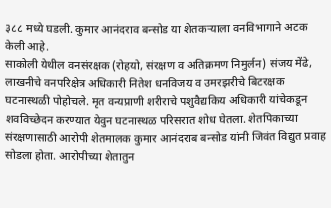३८८ मध्ये घडली. कुमार आनंदराव बन्सोड या शेतकऱ्याला वनविभागाने अटक केली आहे.
साकोली येथील वनसंरक्षक (रोहयो, संरक्षण व अतिक्रमण निमुर्लन) संजय मेंढे, लाखनीचे वनपरिक्षेत्र अधिकारी नितेश धनविजय व उमरझरीचे बिटरक्षक घटनास्थळी पोहोचले. मृत वन्यप्राणी शरीराचे पशुवैद्यकिय अधिकारी यांचेकडून शवविच्छेदन करण्यात येवुन घटनास्थळ परिसरात शोध घेतला. शेतपिकाच्या संरक्षणासाठी आरोपी शेतमालक कुमार आनंदराब बन्सोड यांनी जिवंत विद्युत प्रवाह सोडला होता. आरोपीच्या शेतातुन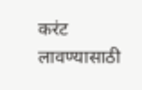करंट लावण्यासाठी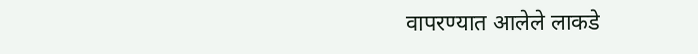वापरण्यात आलेले लाकडे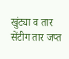खुंट्या व तार सेंटीग तार जप्त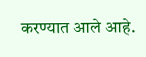करण्यात आले आहे.